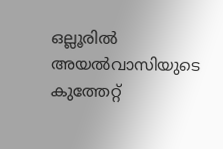ഒല്ലൂരില്‍ അയല്‍വാസിയുടെ കുത്തേറ്റ്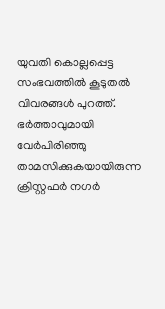യുവതി കൊല്ലപ്പെട്ട സംഭവത്തില്‍ കൂടുതല്‍ വിവരങ്ങള്‍ പുറത്ത്. ഭര്‍ത്താവുമായി വേര്‍പിരിഞ്ഞു താമസിക്കുകയായിരുന്ന ക്രിസ്റ്റഫർ നഗർ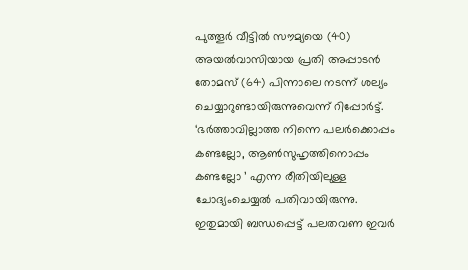പുത്തൂർ വീട്ടിൽ സൗമ്യയെ (40) അയല്‍വാസിയായ പ്രതി അപ്പാടൻ തോമസ് (64) പിന്നാലെ നടന്ന് ശല്യം ചെയ്യാറുണ്ടായിരുന്നുവെന്ന് റിപ്പോര്‍ട്ട്. ‘ഭര്‍ത്താവില്ലാത്ത നിന്നെ പലര്‍ക്കൊപ്പം കണ്ടല്ലോ, ആണ്‍സുഹൃത്തിനൊപ്പം കണ്ടല്ലോ ’ എന്ന രീതിയിലുള്ള ചോദ്യംചെയ്യല്‍ പതിവായിരുന്നു. ഇതുമായി ബന്ധപ്പെട്ട് പലതവണ ഇവര്‍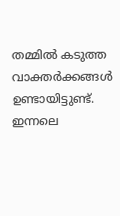തമ്മില്‍ കടുത്ത വാക്തര്‍ക്കങ്ങള്‍ ഉണ്ടായിട്ടുണ്ട്. ഇന്നലെ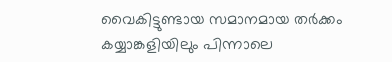വൈകിട്ടുണ്ടായ സമാനമായ തര്‍ക്കം കയ്യാങ്കളിയിലും പിന്നാലെ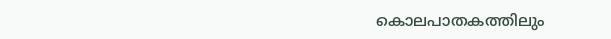കൊലപാതകത്തിലും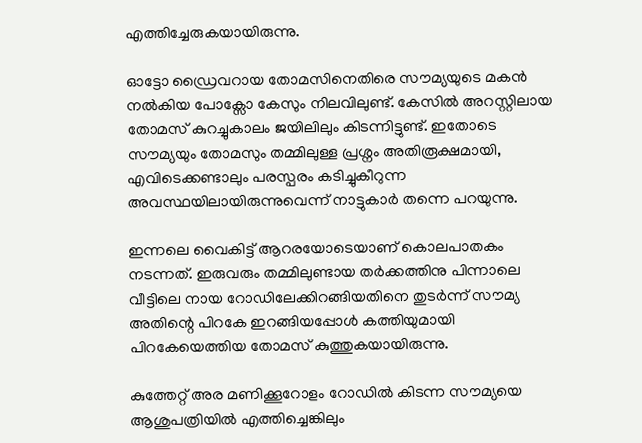എത്തിച്ചേരുകയായിരുന്നു.

ഓട്ടോ ഡ്രൈവറായ തോമസിനെതിരെ സൗമ്യയുടെ മകന്‍ നല്‍കിയ പോക്സോ കേസും നിലവിലുണ്ട്. കേസില്‍ അറസ്റ്റിലായ തോമസ് കുറച്ചുകാലം ജയിലിലും കിടന്നിട്ടുണ്ട്. ഇതോടെ സൗമ്യയും തോമസും തമ്മിലുള്ള പ്രശ്നം അതിരൂക്ഷമായി, എവിടെക്കണ്ടാലും പരസ്പരം കടിച്ചുകീറുന്ന അവസ്ഥയിലായിരുന്നുവെന്ന് നാട്ടുകാര്‍ തന്നെ പറയുന്നു.

ഇന്നലെ വൈകിട്ട് ആറരയോടെയാണ് കൊലപാതകം നടന്നത്. ഇരുവരും തമ്മിലുണ്ടായ തര്‍ക്കത്തിനു പിന്നാലെ വീട്ടിലെ നായ റോഡിലേക്കിറങ്ങിയതിനെ തുടർന്ന് സൗമ്യ അതിന്റെ പിറകേ ഇറങ്ങിയപ്പോൾ കത്തിയുമായി പിറകേയെത്തിയ തോമസ് കുത്തുകയായിരുന്നു.

കുത്തേറ്റ് അര മണിക്കൂറോളം റോഡിൽ കിടന്ന സൗമ്യയെ ആശുപത്രിയിൽ എത്തിച്ചെങ്കിലും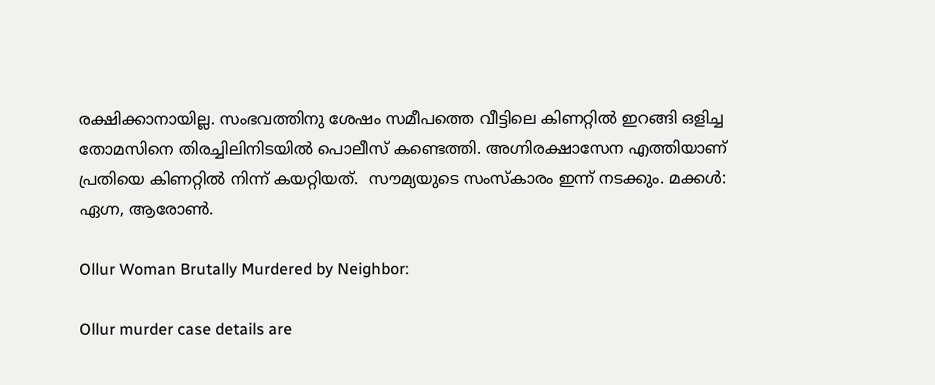രക്ഷിക്കാനായില്ല. സംഭവത്തിനു ശേഷം സമീപത്തെ വീട്ടിലെ കിണറ്റിൽ ഇറങ്ങി ഒളിച്ച തോമസിനെ തിരച്ചിലിനിടയിൽ പൊലീസ് കണ്ടെത്തി. അഗ്നിരക്ഷാസേന എത്തിയാണ് പ്രതിയെ കിണറ്റിൽ നിന്ന് കയറ്റിയത്.  സൗമ്യയുടെ സംസ്കാരം ഇന്ന് നടക്കും. മക്കൾ: ഏഗ്ന, ആരോൺ.

Ollur Woman Brutally Murdered by Neighbor:

Ollur murder case details are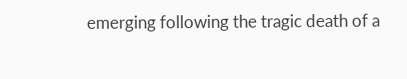emerging following the tragic death of a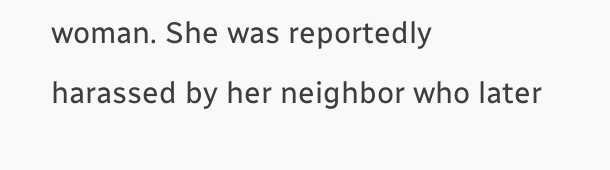woman. She was reportedly harassed by her neighbor who later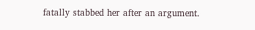fatally stabbed her after an argument.